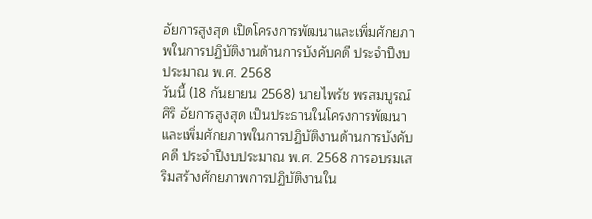อัยการสูงสุด เปิดโครงการพัฒนาและเพิ่มศักยภาพในการปฏิบัติงานด้านการบังคับคดี ประจำปีงบประมาณ พ.ศ. 2568
วันนี้ (18 กันยายน 2568) นายไพรัช พรสมบูรณ์ศิริ อัยการสูงสุด เป็นประธานในโครงการพัฒนาและเพิ่มศักยภาพในการปฏิบัติงานด้านการบังคับคดี ประจำปีงบประมาณ พ.ศ. 2568 การอบรมเสริมสร้างศักยภาพการปฏิบัติงานใน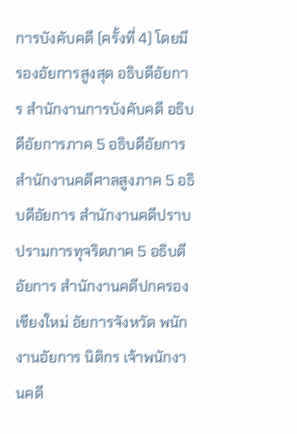การบังคับคดี (ครั้งที่ 4) โดยมีรองอัยการสูงสุด อธิบดีอัยการ สำนักงานการบังคับคดี อธิบดีอัยการภาค 5 อธิบดีอัยการ สำนักงานคดีศาลสูงภาค 5 อธิบดีอัยการ สำนักงานคดีปราบปรามการทุจริตภาค 5 อธิบดีอัยการ สำนักงานคดีปกครองเชียงใหม่ อัยการจังหวัด พนักงานอัยการ นิติกร เจ้าพนักงานคดี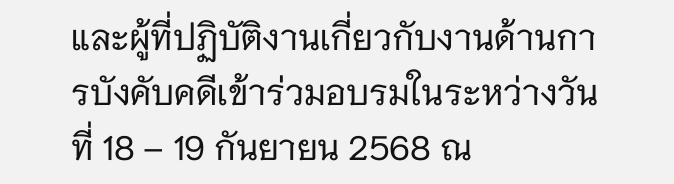และผู้ที่ปฏิบัติงานเกี่ยวกับงานด้านการบังคับคดีเข้าร่วมอบรมในระหว่างวันที่ 18 – 19 กันยายน 2568 ณ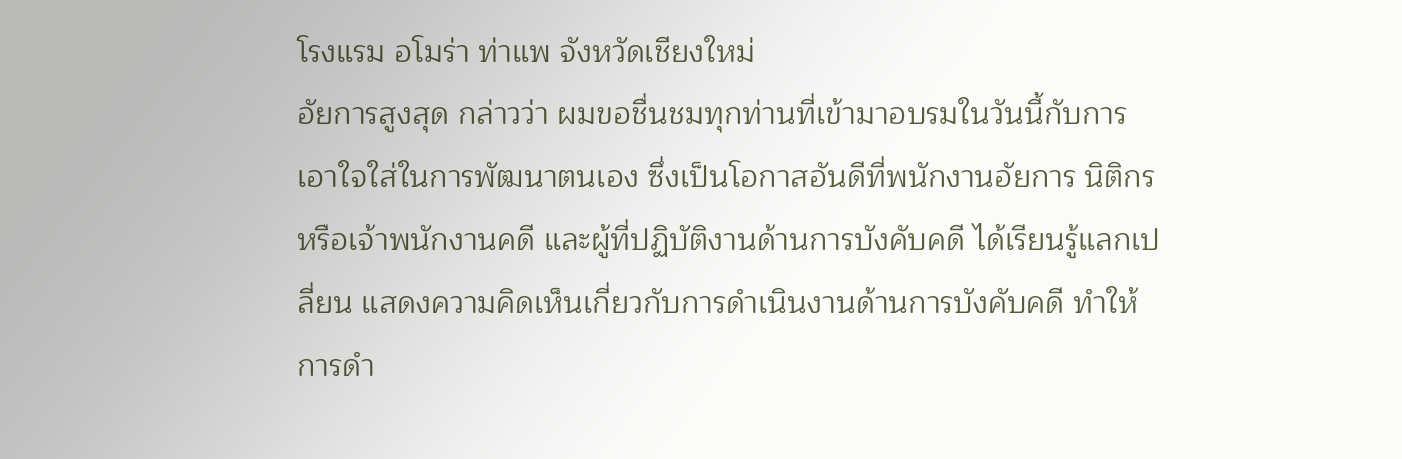โรงแรม อโมร่า ท่าแพ จังหวัดเชียงใหม่
อัยการสูงสุด กล่าวว่า ผมขอชื่นชมทุกท่านที่เข้ามาอบรมในวันนี้กับการเอาใจใส่ในการพัฒนาตนเอง ซึ่งเป็นโอกาสอันดีที่พนักงานอัยการ นิติกร หรือเจ้าพนักงานคดี และผู้ที่ปฏิบัติงานด้านการบังคับคดี ได้เรียนรู้แลกเปลี่ยน แสดงความคิดเห็นเกี่ยวกับการดำเนินงานด้านการบังคับคดี ทำให้การดำ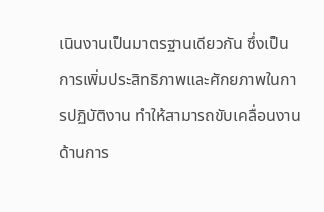เนินงานเป็นมาตรฐานเดียวกัน ซึ่งเป็นการเพิ่มประสิทธิภาพและศักยภาพในการปฏิบัติงาน ทำให้สามารถขับเคลื่อนงานด้านการ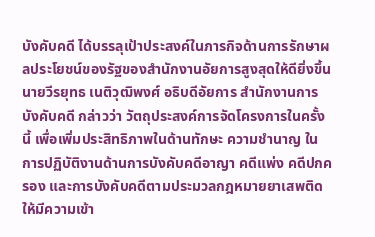บังคับคดี ได้บรรลุเป้าประสงค์ในภารกิจด้านการรักษาผลประโยชน์ของรัฐของสำนักงานอัยการสูงสุดให้ดียิ่งขึ้น
นายวีรยุทธ เนติวุฒิพงศ์ อธิบดีอัยการ สำนักงานการบังคับคดี กล่าวว่า วัตถุประสงค์การจัดโครงการในครั้งนี้ เพื่อเพิ่มประสิทธิภาพในด้านทักษะ ความชำนาญ ในการปฏิบัติงานด้านการบังคับคดีอาญา คดีแพ่ง คดีปกครอง และการบังคับคดีตามประมวลกฎหมายยาเสพติด ให้มีความเข้า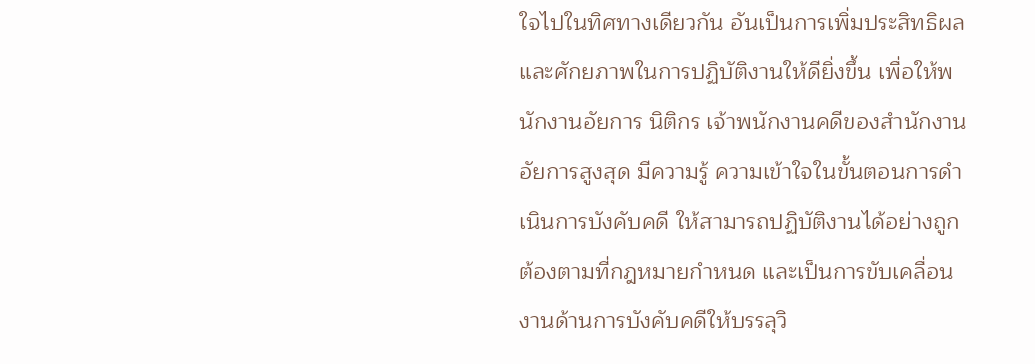ใจไปในทิศทางเดียวกัน อันเป็นการเพิ่มประสิทธิผลและศักยภาพในการปฏิบัติงานให้ดียิ่งขึ้น เพื่อให้พนักงานอัยการ นิติกร เจ้าพนักงานคดีของสำนักงานอัยการสูงสุด มีความรู้ ความเข้าใจในขั้นตอนการดำเนินการบังคับคดี ให้สามารถปฏิบัติงานได้อย่างถูกต้องตามที่กฎหมายกำหนด และเป็นการขับเคลื่อนงานด้านการบังคับคดีให้บรรลุวิ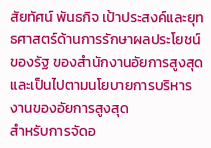สัยทัศน์ พันธกิจ เป้าประสงค์และยุทธศาสตร์ด้านการรักษาผลประโยชน์ของรัฐ ของสำนักงานอัยการสูงสุด และเป็นไปตามนโยบายการบริหารงานของอัยการสูงสุด
สำหรับการจัดอ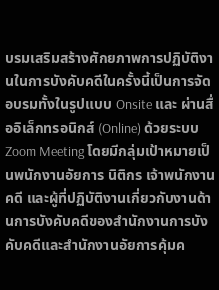บรมเสริมสร้างศักยภาพการปฏิบัติงานในการบังคับคดีในครั้งนี้เป็นการจัดอบรมทั้งในรูปแบบ Onsite และ ผ่านสื่ออิเล็กทรอนิกส์ (Online) ด้วยระบบ Zoom Meeting โดยมีกลุ่มเป้าหมายเป็นพนักงานอัยการ นิติกร เจ้าพนักงานคดี และผู้ที่ปฏิบัติงานเกี่ยวกับงานด้านการบังคับคดีของสำนักงานการบังคับคดีและสำนักงานอัยการคุ้มค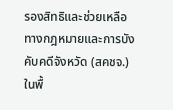รองสิทธิและช่วยเหลือทางกฎหมายและการบังคับคดีจังหวัด (สคชจ.) ในพื้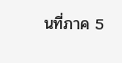นที่ภาค 5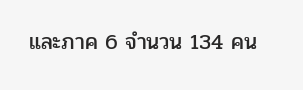และภาค 6 จำนวน 134 คน